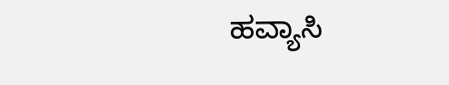ಹವ್ಯಾಸಿ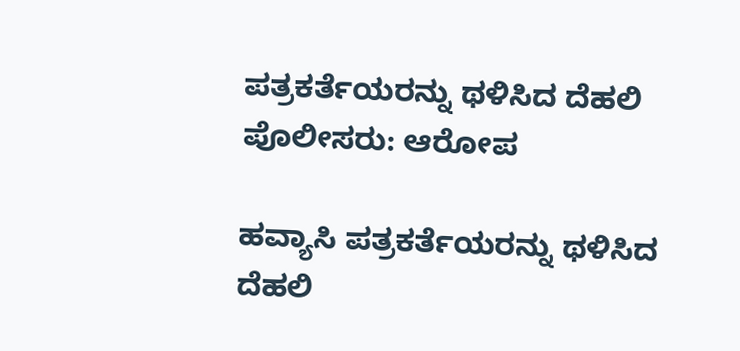ಪತ್ರಕರ್ತೆಯರನ್ನು ಥಳಿಸಿದ ದೆಹಲಿ ಪೊಲೀಸರು: ಆರೋಪ

ಹವ್ಯಾಸಿ ಪತ್ರಕರ್ತೆಯರನ್ನು ಥಳಿಸಿದ ದೆಹಲಿ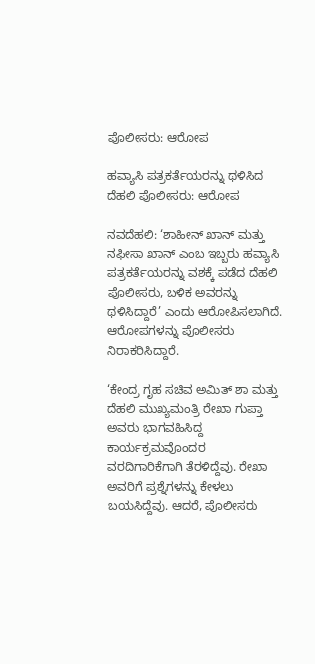ಪೊಲೀಸರು: ಆರೋಪ

ಹವ್ಯಾಸಿ ಪತ್ರಕರ್ತೆಯರನ್ನು ಥಳಿಸಿದ ದೆಹಲಿ ಪೊಲೀಸರು: ಆರೋಪ

ನವದೆಹಲಿ: ‘ಶಾಹೀನ್‌ ಖಾನ್‌ ಮತ್ತು ನಫೀಸಾ ಖಾನ್‌ ಎಂಬ ಇಬ್ಬರು ಹವ್ಯಾಸಿ ಪತ್ರಕರ್ತೆಯರನ್ನು ವಶಕ್ಕೆ ಪಡೆದ ದೆಹಲಿ ಪೊಲೀಸರು, ಬಳಿಕ ಅವರನ್ನು ಥಳಿಸಿದ್ದಾರೆ’ ಎಂದು ಆರೋಪಿಸಲಾಗಿದೆ. ಆರೋಪಗಳನ್ನು ಪೊಲೀಸರು ನಿರಾಕರಿಸಿದ್ದಾರೆ.

‘ಕೇಂದ್ರ ಗೃಹ ಸಚಿವ ಅಮಿತ್‌ ಶಾ ಮತ್ತು ದೆಹಲಿ ಮುಖ್ಯಮಂತ್ರಿ ರೇಖಾ ಗುಪ್ತಾ ಅವರು ಭಾಗವಹಿಸಿದ್ದ ಕಾರ್ಯಕ್ರಮವೊಂದರ ವರದಿಗಾರಿಕೆಗಾಗಿ ತೆರಳಿದ್ದೆವು. ರೇಖಾ ಅವರಿಗೆ ಪ್ರಶ್ನೆಗಳನ್ನು ಕೇಳಲು ಬಯಸಿದ್ದೆವು. ಆದರೆ, ಪೊಲೀಸರು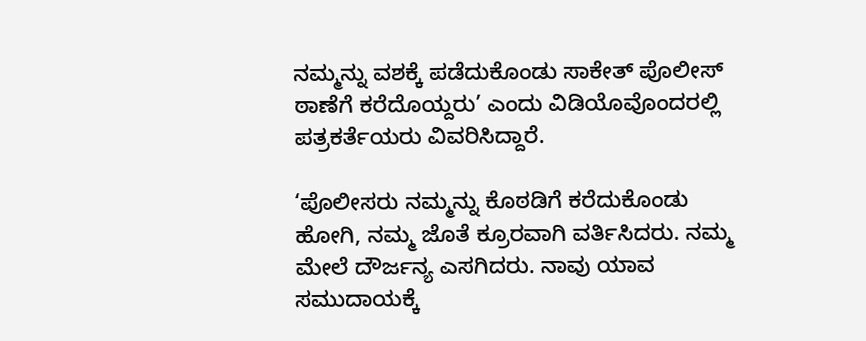ನಮ್ಮನ್ನು ವಶಕ್ಕೆ ಪಡೆದುಕೊಂಡು ಸಾಕೇತ್‌ ಪೊಲೀಸ್‌ ಠಾಣೆಗೆ ಕರೆದೊಯ್ದರು’ ಎಂದು ವಿಡಿಯೊವೊಂದರಲ್ಲಿ ಪತ್ರಕರ್ತೆಯರು ವಿವರಿಸಿದ್ದಾರೆ.

‘ಪೊಲೀಸರು ನಮ್ಮನ್ನು ಕೊಠಡಿಗೆ ಕರೆದುಕೊಂಡು ಹೋಗಿ, ನಮ್ಮ ಜೊತೆ ಕ್ರೂರವಾಗಿ ವರ್ತಿಸಿದರು. ನಮ್ಮ ಮೇಲೆ ದೌರ್ಜನ್ಯ ಎಸಗಿದರು. ನಾವು ಯಾವ ಸಮುದಾಯಕ್ಕೆ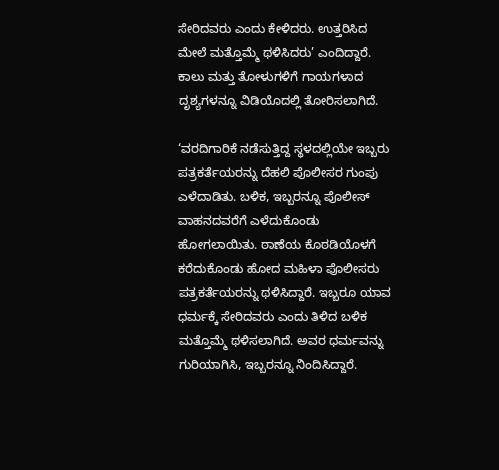ಸೇರಿದವರು ಎಂದು ಕೇಳಿದರು. ಉತ್ತರಿಸಿದ ಮೇಲೆ ಮತ್ತೊಮ್ಮೆ ಥಳಿಸಿದರು’ ಎಂದಿದ್ದಾರೆ. ಕಾಲು ಮತ್ತು ತೋಳುಗಳಿಗೆ ಗಾಯಗಳಾದ ದೃಶ್ಯಗಳನ್ನೂ ವಿಡಿಯೊದಲ್ಲಿ ತೋರಿಸಲಾಗಿದೆ.

‘ವರದಿಗಾರಿಕೆ ನಡೆಸುತ್ತಿದ್ದ ಸ್ಥಳದಲ್ಲಿಯೇ ಇಬ್ಬರು ಪತ್ರಕರ್ತೆಯರನ್ನು ದೆಹಲಿ ಪೊಲೀಸರ ಗುಂಪು ಎಳೆದಾಡಿತು. ಬಳಿಕ, ಇಬ್ಬರನ್ನೂ ಪೊಲೀಸ್‌ ವಾಹನದವರೆಗೆ ಎಳೆದುಕೊಂಡು ಹೋಗಲಾಯಿತು. ಠಾಣೆಯ ಕೊಠಡಿಯೊಳಗೆ ಕರೆದುಕೊಂಡು ಹೋದ ಮಹಿಳಾ ಪೊಲೀಸರು ಪತ್ರಕರ್ತೆಯರನ್ನು ಥಳಿಸಿದ್ದಾರೆ. ಇಬ್ಬರೂ ಯಾವ ಧರ್ಮಕ್ಕೆ ಸೇರಿದವರು ಎಂದು ತಿಳಿದ ಬಳಿಕ ಮತ್ತೊಮ್ಮೆ ಥಳಿಸಲಾಗಿದೆ. ಅವರ ಧರ್ಮವನ್ನು ಗುರಿಯಾಗಿಸಿ, ಇಬ್ಬರನ್ನೂ ನಿಂದಿಸಿದ್ದಾರೆ.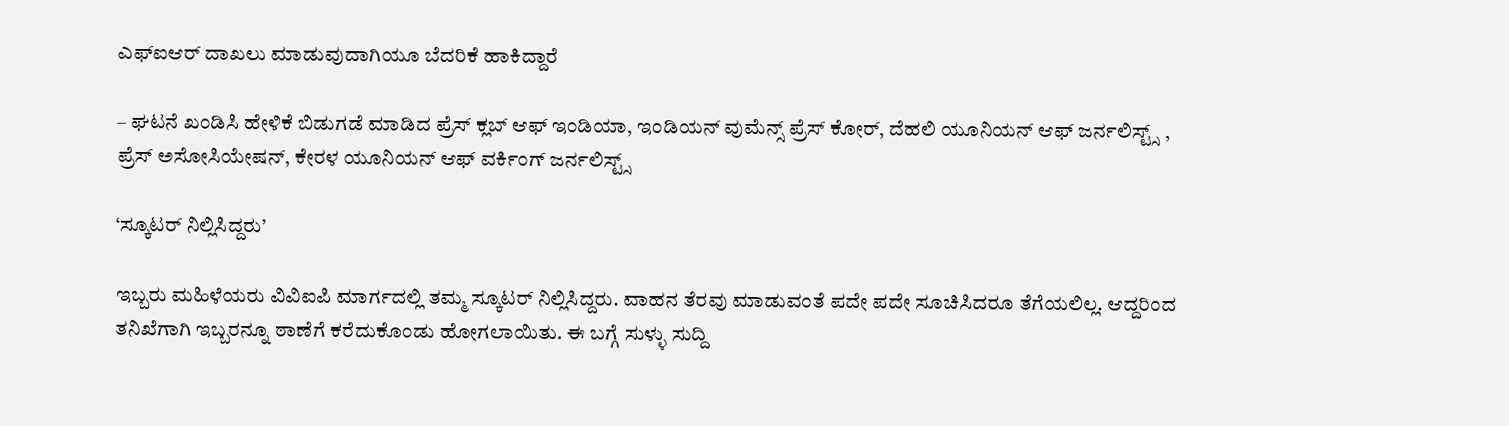ಎಫ್‌ಐಆರ್‌ ದಾಖಲು ಮಾಡುವುದಾಗಿಯೂ ಬೆದರಿಕೆ ಹಾಕಿದ್ದಾರೆ

– ಘಟನೆ ಖಂಡಿಸಿ ಹೇಳಿಕೆ ಬಿಡುಗಡೆ ಮಾಡಿದ ಪ್ರೆಸ್‌ ಕ್ಲಬ್‌ ಆಫ್‌ ಇಂಡಿಯಾ, ಇಂಡಿಯನ್‌ ವುಮೆನ್ಸ್‌ ಪ್ರೆಸ್‌ ಕೋರ್, ದೆಹಲಿ ಯೂನಿಯನ್‌ ಆಫ್‌ ಜರ್ನಲಿಸ್ಟ್ಸ್‌ , ಪ್ರೆಸ್‌ ಅಸೋಸಿಯೇಷನ್‌, ಕೇರಳ ಯೂನಿಯನ್‌ ಆಫ್ ವರ್ಕಿಂಗ್‌ ಜರ್ನಲಿಸ್ಟ್ಸ್‌

‘ಸ್ಕೂಟರ್‌ ನಿಲ್ಲಿಸಿದ್ದರು’

ಇಬ್ಬರು ಮಹಿಳೆಯರು ವಿವಿಐಪಿ ಮಾರ್ಗದಲ್ಲಿ ತಮ್ಮ ಸ್ಕೂಟರ್‌ ನಿಲ್ಲಿಸಿದ್ದರು. ವಾಹನ ತೆರವು ಮಾಡುವಂತೆ ಪದೇ ಪದೇ ಸೂಚಿಸಿದರೂ ತೆಗೆಯಲಿಲ್ಲ. ಆದ್ದರಿಂದ ತನಿಖೆಗಾಗಿ ಇಬ್ಬರನ್ನೂ ಠಾಣೆಗೆ ಕರೆದುಕೊಂಡು ಹೋಗಲಾಯಿತು. ಈ ಬಗ್ಗೆ ಸುಳ್ಳು ಸುದ್ದಿ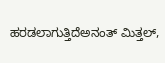ಹರಡಲಾಗುತ್ತಿದೆಅನಂತ್ ಮಿತ್ತಲ್‌,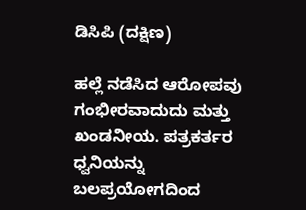ಡಿಸಿಪಿ (ದಕ್ಷಿಣ)

ಹಲ್ಲೆ ನಡೆಸಿದ ಆರೋಪವು ಗಂಭೀರವಾದುದು ಮತ್ತು ಖಂಡನೀಯ. ಪತ್ರಕರ್ತರ ಧ್ವನಿಯನ್ನು ಬಲಪ್ರಯೋಗದಿಂದ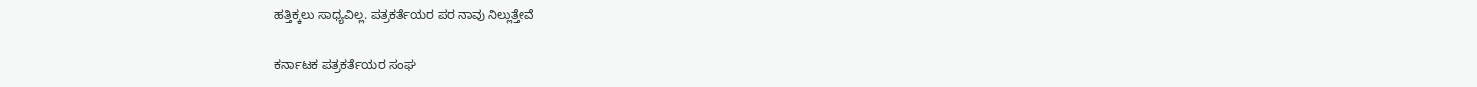ಹತ್ತಿಕ್ಕಲು ಸಾಧ್ಯವಿಲ್ಲ. ಪತ್ರಕರ್ತೆಯರ ಪರ ನಾವು ನಿಲ್ಲುತ್ತೇವೆ

ಕರ್ನಾಟಕ ಪತ್ರಕರ್ತೆಯರ ಸಂಘ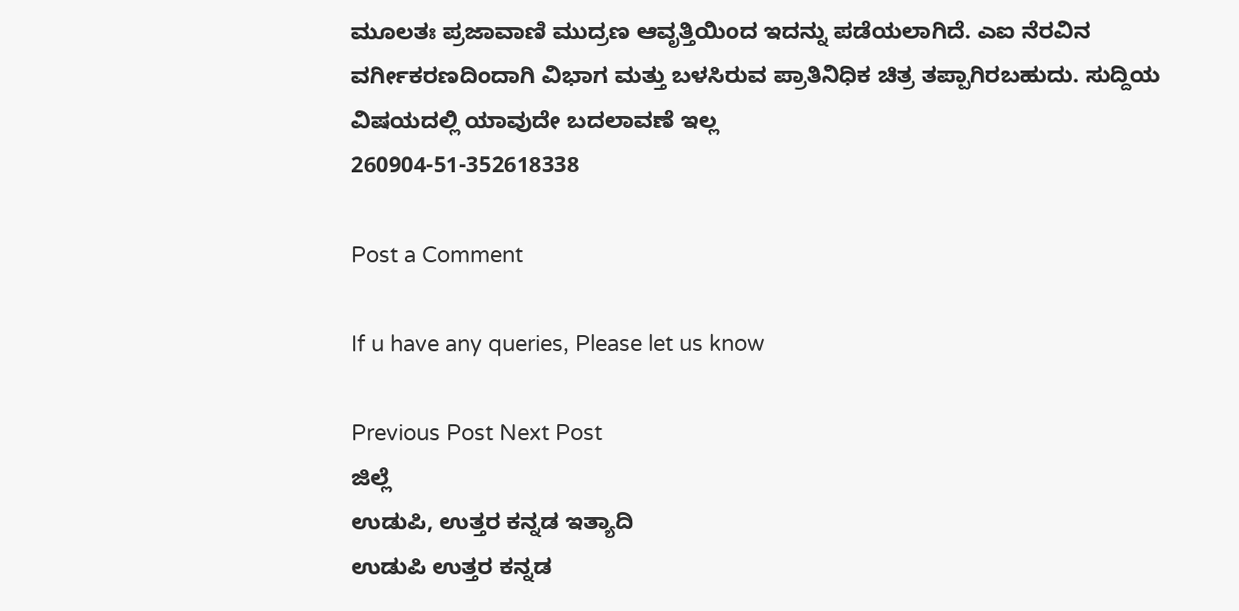ಮೂಲತಃ ಪ್ರಜಾವಾಣಿ ಮುದ್ರಣ ಆವೃತ್ತಿಯಿಂದ ಇದನ್ನು ಪಡೆಯಲಾಗಿದೆ. ಎಐ ನೆರವಿನ ವರ್ಗೀಕರಣದಿಂದಾಗಿ ವಿಭಾಗ ಮತ್ತು ಬಳಸಿರುವ ಪ್ರಾತಿನಿಧಿಕ ಚಿತ್ರ ತಪ್ಪಾಗಿರಬಹುದು. ಸುದ್ದಿಯ ವಿಷಯದಲ್ಲಿ ಯಾವುದೇ ಬದಲಾವಣೆ ಇಲ್ಲ
260904-51-352618338

Post a Comment

If u have any queries, Please let us know

Previous Post Next Post
ಜಿಲ್ಲೆ
ಉಡುಪಿ, ಉತ್ತರ ಕನ್ನಡ ಇತ್ಯಾದಿ
ಉಡುಪಿ ಉತ್ತರ ಕನ್ನಡ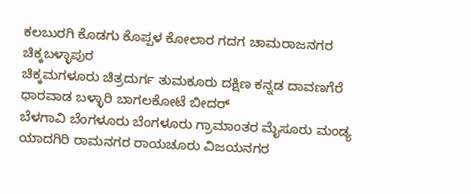ಕಲಬುರಗಿ ಕೊಡಗು ಕೊಪ್ಪಳ ಕೋಲಾರ ಗದಗ ಚಾಮರಾಜನಗರ ಚಿಕ್ಕಬಳ್ಳಾಪುರ
ಚಿಕ್ಕಮಗಳೂರು ಚಿತ್ರದುರ್ಗ ತುಮಕೂರು ದಕ್ಷಿಣ ಕನ್ನಡ ದಾವಣಗೆರೆ ಧಾರವಾಡ ಬಳ್ಳಾರಿ ಬಾಗಲಕೋಟೆ ಬೀದರ್
ಬೆಳಗಾವಿ ಬೆಂಗಳೂರು ಬೆಂಗಳೂರು ಗ್ರಾಮಾಂತರ ಮೈಸೂರು ಮಂಡ್ಯ ಯಾದಗಿರಿ ರಾಮನಗರ ರಾಯಚೂರು ವಿಜಯನಗರ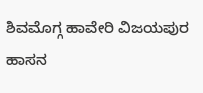ಶಿವಮೊಗ್ಗ ಹಾವೇರಿ ವಿಜಯಪುರ ಹಾಸನ